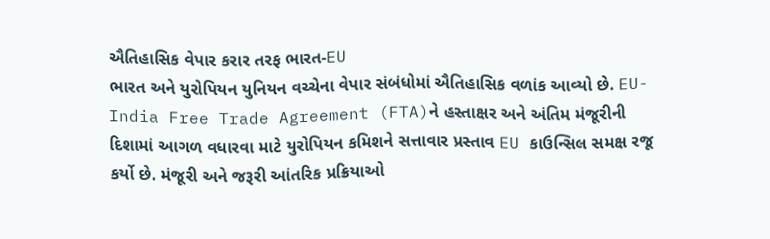ઐતિહાસિક વેપાર કરાર તરફ ભારત-EU
ભારત અને યુરોપિયન યુનિયન વચ્ચેના વેપાર સંબંધોમાં ઐતિહાસિક વળાંક આવ્યો છે. EU-India Free Trade Agreement (FTA)ને હસ્તાક્ષર અને અંતિમ મંજૂરીની દિશામાં આગળ વધારવા માટે યુરોપિયન કમિશને સત્તાવાર પ્રસ્તાવ EU કાઉન્સિલ સમક્ષ રજૂ કર્યો છે. મંજૂરી અને જરૂરી આંતરિક પ્રક્રિયાઓ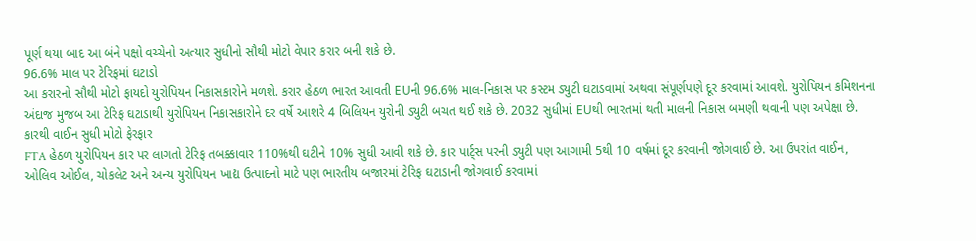પૂર્ણ થયા બાદ આ બંને પક્ષો વચ્ચેનો અત્યાર સુધીનો સૌથી મોટો વેપાર કરાર બની શકે છે.
96.6% માલ પર ટેરિફમાં ઘટાડો
આ કરારનો સૌથી મોટો ફાયદો યુરોપિયન નિકાસકારોને મળશે. કરાર હેઠળ ભારત આવતી EUની 96.6% માલ-નિકાસ પર કસ્ટમ ડ્યુટી ઘટાડવામાં અથવા સંપૂર્ણપણે દૂર કરવામાં આવશે. યુરોપિયન કમિશનના અંદાજ મુજબ આ ટેરિફ ઘટાડાથી યુરોપિયન નિકાસકારોને દર વર્ષે આશરે 4 બિલિયન યુરોની ડ્યુટી બચત થઈ શકે છે. 2032 સુધીમાં EUથી ભારતમાં થતી માલની નિકાસ બમણી થવાની પણ અપેક્ષા છે.
કારથી વાઈન સુધી મોટો ફેરફાર
FTA હેઠળ યુરોપિયન કાર પર લાગતો ટેરિફ તબક્કાવાર 110%થી ઘટીને 10% સુધી આવી શકે છે. કાર પાર્ટ્સ પરની ડ્યુટી પણ આગામી 5થી 10 વર્ષમાં દૂર કરવાની જોગવાઈ છે. આ ઉપરાંત વાઈન, ઓલિવ ઓઈલ, ચોકલેટ અને અન્ય યુરોપિયન ખાદ્ય ઉત્પાદનો માટે પણ ભારતીય બજારમાં ટેરિફ ઘટાડાની જોગવાઈ કરવામાં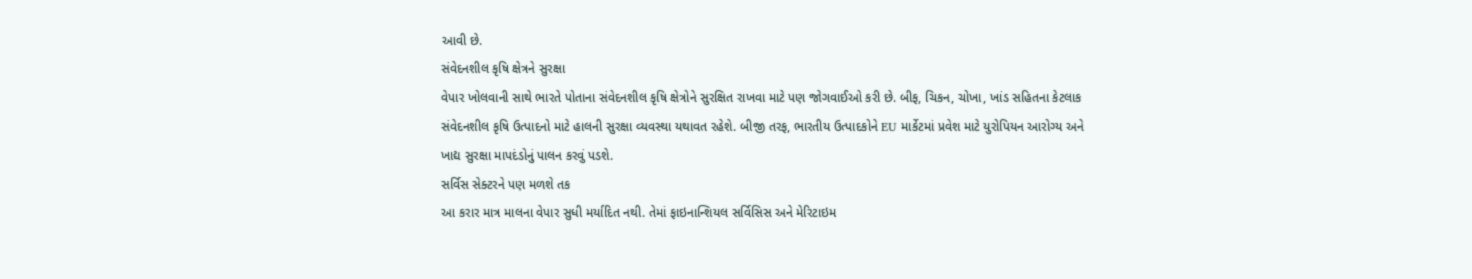આવી છે.
સંવેદનશીલ કૃષિ ક્ષેત્રને સુરક્ષા
વેપાર ખોલવાની સાથે ભારતે પોતાના સંવેદનશીલ કૃષિ ક્ષેત્રોને સુરક્ષિત રાખવા માટે પણ જોગવાઈઓ કરી છે. બીફ, ચિકન, ચોખા, ખાંડ સહિતના કેટલાક સંવેદનશીલ કૃષિ ઉત્પાદનો માટે હાલની સુરક્ષા વ્યવસ્થા યથાવત રહેશે. બીજી તરફ, ભારતીય ઉત્પાદકોને EU માર્કેટમાં પ્રવેશ માટે યુરોપિયન આરોગ્ય અને ખાદ્ય સુરક્ષા માપદંડોનું પાલન કરવું પડશે.
સર્વિસ સેક્ટરને પણ મળશે તક
આ કરાર માત્ર માલના વેપાર સુધી મર્યાદિત નથી. તેમાં ફાઇનાન્શિયલ સર્વિસિસ અને મેરિટાઇમ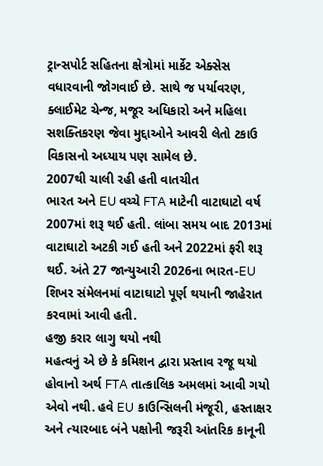ટ્રાન્સપોર્ટ સહિતના ક્ષેત્રોમાં માર્કેટ એક્સેસ વધારવાની જોગવાઈ છે. સાથે જ પર્યાવરણ, ક્લાઈમેટ ચેન્જ, મજૂર અધિકારો અને મહિલા સશક્તિકરણ જેવા મુદ્દાઓને આવરી લેતો ટકાઉ વિકાસનો અધ્યાય પણ સામેલ છે.
2007થી ચાલી રહી હતી વાતચીત
ભારત અને EU વચ્ચે FTA માટેની વાટાઘાટો વર્ષ 2007માં શરૂ થઈ હતી. લાંબા સમય બાદ 2013માં વાટાઘાટો અટકી ગઈ હતી અને 2022માં ફરી શરૂ થઈ. અંતે 27 જાન્યુઆરી 2026ના ભારત-EU શિખર સંમેલનમાં વાટાઘાટો પૂર્ણ થયાની જાહેરાત કરવામાં આવી હતી.
હજી કરાર લાગુ થયો નથી
મહત્વનું એ છે કે કમિશન દ્વારા પ્રસ્તાવ રજૂ થયો હોવાનો અર્થ FTA તાત્કાલિક અમલમાં આવી ગયો એવો નથી. હવે EU કાઉન્સિલની મંજૂરી, હસ્તાક્ષર અને ત્યારબાદ બંને પક્ષોની જરૂરી આંતરિક કાનૂની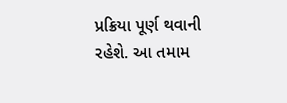પ્રક્રિયા પૂર્ણ થવાની રહેશે. આ તમામ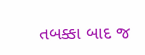તબક્કા બાદ જ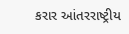કરાર આંતરરાષ્ટ્રીય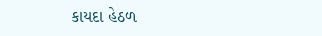કાયદા હેઠળ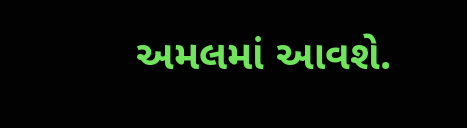અમલમાં આવશે.